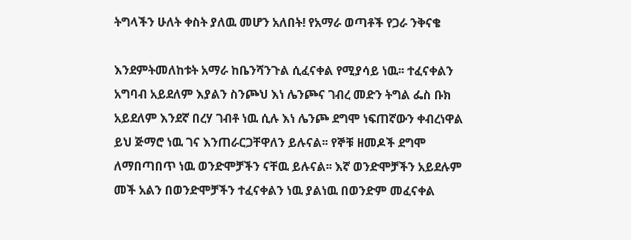ትግላችን ሁለት ቀስት ያለዉ መሆን አለበት! የአማራ ወጣቶች የጋራ ንቅናቄ

እንደምትመለከቱት አማራ ከቤንሻንጉል ሲፈናቀል የሚያሳይ ነዉ፡፡ ተፈናቀልን አግባብ አይደለም እያልን ስንጮህ እነ ሌንጮና ገብረ መድን ትግል ፌስ ቡክ አይደለም እንደኛ በረሃ ገብቶ ነዉ ሲሉ እነ ሌንጮ ደግሞ ነፍጠኛውን ቀብረነዋል ይህ ጅማሮ ነዉ ገና እንጠራርጋቸዋለን ይሉናል፡፡ የኞቹ ዘመዶች ደግሞ ለማበጣበጥ ነዉ ወንድሞቻችን ናቸዉ ይሉናል፡፡ እኛ ወንድሞቻችን አይደሉም መች አልን በወንድሞቻችን ተፈናቀልን ነዉ ያልነዉ በወንድም መፈናቀል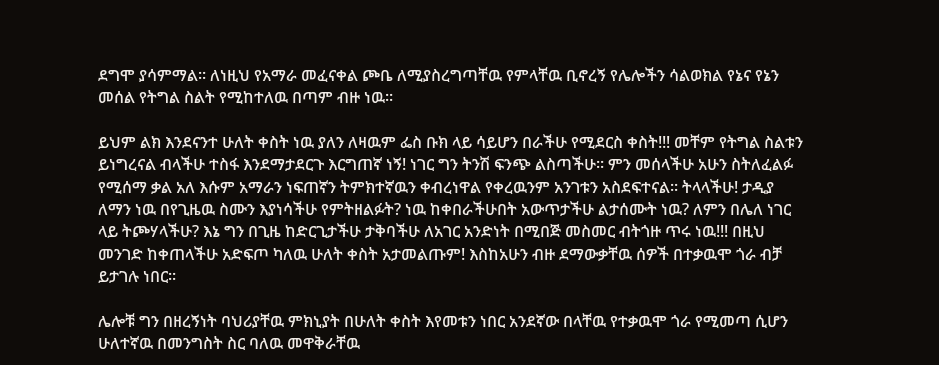ደግሞ ያሳምማል፡፡ ለነዚህ የአማራ መፈናቀል ጮቤ ለሚያስረግጣቸዉ የምላቸዉ ቢኖረኝ የሌሎችን ሳልወክል የኔና የኔን መሰል የትግል ስልት የሚከተለዉ በጣም ብዙ ነዉ፡፡

ይህም ልክ እንደናንተ ሁለት ቀስት ነዉ ያለን ለዛዉም ፌስ ቡክ ላይ ሳይሆን በራችሁ የሚደርስ ቀስት!!! መቸም የትግል ስልቱን ይነግረናል ብላችሁ ተስፋ እንደማታደርጉ እርግጠኛ ነኝ! ነገር ግን ትንሽ ፍንጭ ልስጣችሁ፡፡ ምን መሰላችሁ አሁን ስትለፈልፉ የሚሰማ ቃል አለ እሱም አማራን ነፍጠኛን ትምክተኛዉን ቀብረነዋል የቀረዉንም አንገቱን አስደፍተናል፡፡ ትላላችሁ! ታዲያ ለማን ነዉ በየጊዜዉ ስሙን እያነሳችሁ የምትዘልፉት? ነዉ ከቀበራችሁበት አውጥታችሁ ልታሰሙት ነዉ? ለምን በሌለ ነገር ላይ ትጮሃላችሁ? እኔ ግን በጊዜ ከድርጊታችሁ ታቅባችሁ ለአገር አንድነት በሚበጅ መስመር ብትጎዙ ጥሩ ነዉ!!! በዚህ መንገድ ከቀጠላችሁ አድፍጦ ካለዉ ሁለት ቀስት አታመልጡም! እስከአሁን ብዙ ደማውቃቸዉ ሰዎች በተቃዉሞ ጎራ ብቻ ይታገሉ ነበር፡፡

ሌሎቹ ግን በዘረኝነት ባህሪያቸዉ ምክኒያት በሁለት ቀስት እየመቱን ነበር አንደኛው በላቸዉ የተቃዉሞ ጎራ የሚመጣ ሲሆን ሁለተኛዉ በመንግስት ስር ባለዉ መዋቅራቸዉ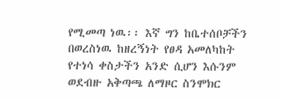የሚመጣ ነዉ፡፡ እኛ ግን ከቤተሰቦቻችን በወረስነዉ ከዘረኝነት የፀዳ አመለካከት የተነሳ ቀስታችን አንድ ሲሆን እሱንም ወደብዙ አቅጣጫ ለማዞር ስንሞክር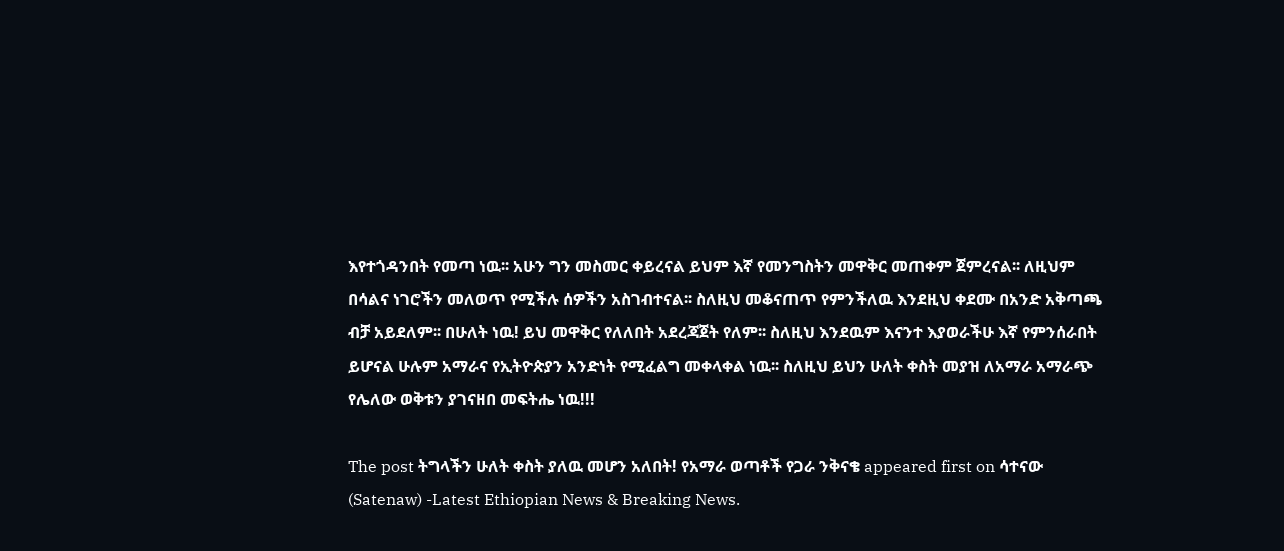እየተጎዳንበት የመጣ ነዉ፡፡ አሁን ግን መስመር ቀይረናል ይህም እኛ የመንግስትን መዋቅር መጠቀም ጀምረናል፡፡ ለዚህም በሳልና ነገሮችን መለወጥ የሚችሉ ሰዎችን አስገብተናል፡፡ ስለዚህ መቆናጠጥ የምንችለዉ እንደዚህ ቀደሙ በአንድ አቅጣጫ ብቻ አይደለም፡፡ በሁለት ነዉ! ይህ መዋቅር የለለበት አደረጃጀት የለም፡፡ ስለዚህ እንደዉም እናንተ እያወራችሁ እኛ የምንሰራበት ይሆናል ሁሉም አማራና የኢትዮጵያን አንድነት የሚፈልግ መቀላቀል ነዉ፡፡ ስለዚህ ይህን ሁለት ቀስት መያዝ ለአማራ አማራጭ የሌለው ወቅቱን ያገናዘበ መፍትሔ ነዉ!!!

The post ትግላችን ሁለት ቀስት ያለዉ መሆን አለበት! የአማራ ወጣቶች የጋራ ንቅናቄ appeared first on ሳተናው (Satenaw) -Latest Ethiopian News & Breaking News.